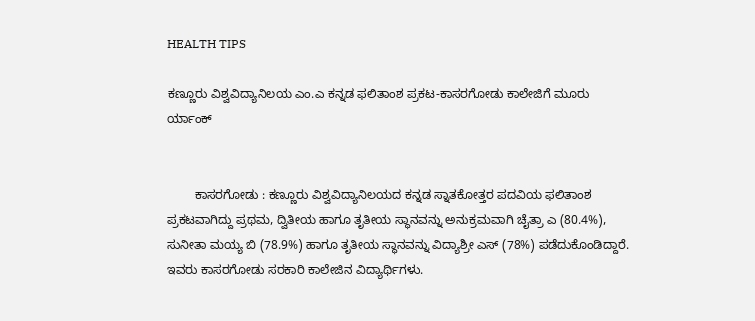HEALTH TIPS

ಕಣ್ಣೂರು ವಿಶ್ವವಿದ್ಯಾನಿಲಯ ಎಂ.ಎ ಕನ್ನಡ ಫಲಿತಾಂಶ ಪ್ರಕಟ-ಕಾಸರಗೋಡು ಕಾಲೇಜಿಗೆ ಮೂರು ರ್ಯಾಂಕ್


        ಕಾಸರಗೋಡು : ಕಣ್ಣೂರು ವಿಶ್ವವಿದ್ಯಾನಿಲಯದ ಕನ್ನಡ ಸ್ನಾತಕೋತ್ತರ ಪದವಿಯ ಫಲಿತಾಂಶ ಪ್ರಕಟವಾಗಿದ್ದು ಪ್ರಥಮ, ದ್ವಿತೀಯ ಹಾಗೂ ತೃತೀಯ ಸ್ಥಾನವನ್ನು ಅನುಕ್ರಮವಾಗಿ ಚೈತ್ರಾ ಎ (80.4%), ಸುನೀತಾ ಮಯ್ಯ ಬಿ (78.9%) ಹಾಗೂ ತೃತೀಯ ಸ್ಥಾನವನ್ನು ವಿದ್ಯಾಶ್ರೀ ಎಸ್ (78%) ಪಡೆದುಕೊಂಡಿದ್ದಾರೆ. ಇವರು ಕಾಸರಗೋಡು ಸರಕಾರಿ ಕಾಲೇಜಿನ ವಿದ್ಯಾರ್ಥಿಗಳು.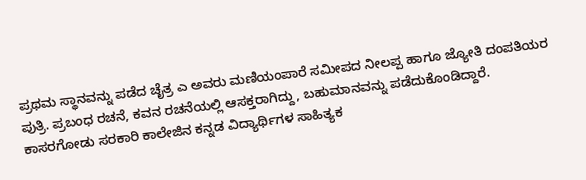ಪ್ರಥಮ ಸ್ಥಾನವನ್ನು ಪಡೆದ ಚೈತ್ರ ಎ ಅವರು ಮಣಿಯಂಪಾರೆ ಸಮೀಪದ ನೀಲಪ್ಪ ಹಾಗೂ ಜ್ಯೋತಿ ದಂಪತಿಯರ ಪುತ್ರಿ. ಪ್ರಬಂಧ ರಚನೆ, ಕವನ ರಚನೆಯಲ್ಲಿ ಆಸಕ್ತರಾಗಿದ್ದು, ಬಹುಮಾನವನ್ನು ಪಡೆದುಕೊಂಡಿದ್ದಾರೆ. ಕಾಸರಗೋಡು ಸರಕಾರಿ ಕಾಲೇಜಿನ ಕನ್ನಡ ವಿದ್ಯಾರ್ಥಿಗಳ ಸಾಹಿತ್ಯಕ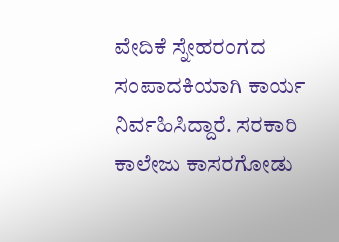ವೇದಿಕೆ ಸ್ನೇಹರಂಗದ ಸಂಪಾದಕಿಯಾಗಿ ಕಾರ್ಯ ನಿರ್ವಹಿಸಿದ್ದಾರೆ. ಸರಕಾರಿ ಕಾಲೇಜು ಕಾಸರಗೋಡು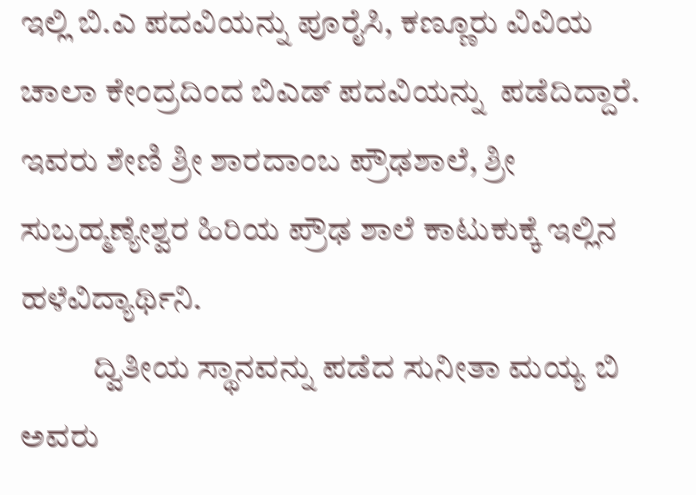ಇಲ್ಲಿ ಬಿ.ಎ ಪದವಿಯನ್ನು ಪೂರೈಸಿ, ಕಣ್ಣೂರು ವಿವಿಯ ಚಾಲಾ ಕೇಂದ್ರದಿಂದ ಬಿಎಡ್ ಪದವಿಯನ್ನು  ಪಡೆದಿದ್ದಾರೆ. ಇವರು ಶೇಣಿ ಶ್ರೀ ಶಾರದಾಂಬ ಪ್ರೌಢಶಾಲೆ, ಶ್ರೀ ಸುಬ್ರಹ್ಮಣ್ಯೇಶ್ವರ ಹಿರಿಯ ಪ್ರೌಢ ಶಾಲೆ ಕಾಟುಕುಕ್ಕೆ ಇಲ್ಲಿನ ಹಳೆವಿದ್ಯಾರ್ಥಿನಿ.
           ದ್ವಿತೀಯ ಸ್ಥಾನವನ್ನು ಪಡೆದ ಸುನೀತಾ ಮಯ್ಯ ಬಿ ಅವರು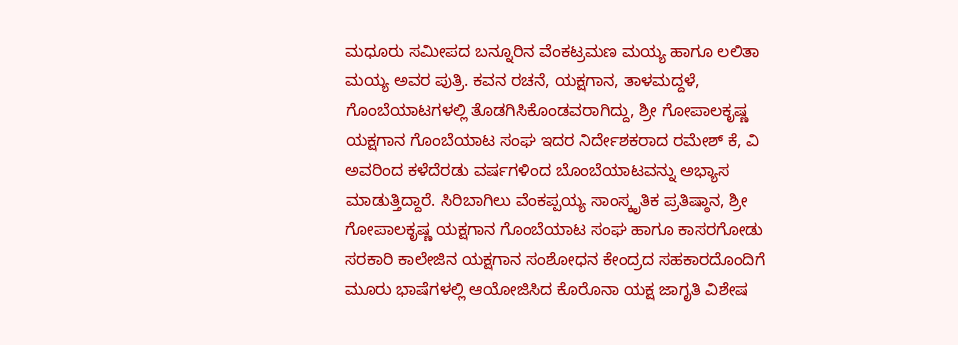ಮಧೂರು ಸಮೀಪದ ಬನ್ನೂರಿನ ವೆಂಕಟ್ರಮಣ ಮಯ್ಯ ಹಾಗೂ ಲಲಿತಾ ಮಯ್ಯ ಅವರ ಪುತ್ರಿ. ಕವನ ರಚನೆ, ಯಕ್ಷಗಾನ, ತಾಳಮದ್ದಳೆ, ಗೊಂಬೆಯಾಟಗಳಲ್ಲಿ ತೊಡಗಿಸಿಕೊಂಡವರಾಗಿದ್ದು, ಶ್ರೀ ಗೋಪಾಲಕೃಷ್ಣ ಯಕ್ಷಗಾನ ಗೊಂಬೆಯಾಟ ಸಂಘ ಇದರ ನಿರ್ದೇಶಕರಾದ ರಮೇಶ್ ಕೆ, ವಿ ಅವರಿಂದ ಕಳೆದೆರಡು ವರ್ಷಗಳಿಂದ ಬೊಂಬೆಯಾಟವನ್ನು ಅಭ್ಯಾಸ ಮಾಡುತ್ತಿದ್ದಾರೆ. ಸಿರಿಬಾಗಿಲು ವೆಂಕಪ್ಪಯ್ಯ ಸಾಂಸ್ಕೃತಿಕ ಪ್ರತಿಷ್ಠಾನ, ಶ್ರೀ ಗೋಪಾಲಕೃಷ್ಣ ಯಕ್ಷಗಾನ ಗೊಂಬೆಯಾಟ ಸಂಘ ಹಾಗೂ ಕಾಸರಗೋಡು ಸರಕಾರಿ ಕಾಲೇಜಿನ ಯಕ್ಷಗಾನ ಸಂಶೋಧನ ಕೇಂದ್ರದ ಸಹಕಾರದೊಂದಿಗೆ ಮೂರು ಭಾಷೆಗಳಲ್ಲಿ ಆಯೋಜಿಸಿದ ಕೊರೊನಾ ಯಕ್ಷ ಜಾಗೃತಿ ವಿಶೇಷ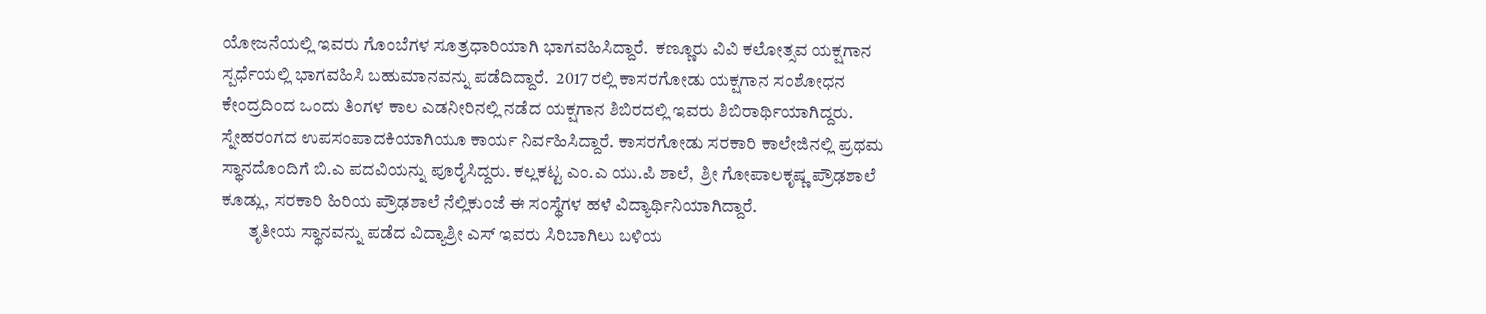ಯೋಜನೆಯಲ್ಲಿ ಇವರು ಗೊಂಬೆಗಳ ಸೂತ್ರಧಾರಿಯಾಗಿ ಭಾಗವಹಿಸಿದ್ದಾರೆ.  ಕಣ್ಣೂರು ವಿವಿ ಕಲೋತ್ಸವ ಯಕ್ಷಗಾನ ಸ್ಪರ್ಧೆಯಲ್ಲಿ ಭಾಗವಹಿಸಿ ಬಹುಮಾನವನ್ನು ಪಡೆದಿದ್ದಾರೆ.  2017 ರಲ್ಲಿ ಕಾಸರಗೋಡು ಯಕ್ಷಗಾನ ಸಂಶೋಧನ ಕೇಂದ್ರದಿಂದ ಒಂದು ತಿಂಗಳ ಕಾಲ ಎಡನೀರಿನಲ್ಲಿ ನಡೆದ ಯಕ್ಷಗಾನ ಶಿಬಿರದಲ್ಲಿ ಇವರು ಶಿಬಿರಾರ್ಥಿಯಾಗಿದ್ದರು. ಸ್ನೇಹರಂಗದ ಉಪಸಂಪಾದಕಿಯಾಗಿಯೂ ಕಾರ್ಯ ನಿರ್ವಹಿಸಿದ್ದಾರೆ. ಕಾಸರಗೋಡು ಸರಕಾರಿ ಕಾಲೇಜಿನಲ್ಲಿ ಪ್ರಥಮ ಸ್ಥಾನದೊಂದಿಗೆ ಬಿ.ಎ ಪದವಿಯನ್ನು ಪೂರೈಸಿದ್ದರು. ಕಲ್ಲಕಟ್ಟ ಎಂ.ಎ ಯು.ಪಿ ಶಾಲೆ,  ಶ್ರೀ ಗೋಪಾಲಕೃಷ್ಣ ಪ್ರೌಢಶಾಲೆ ಕೂಡ್ಲು, ಸರಕಾರಿ ಹಿರಿಯ ಪ್ರೌಢಶಾಲೆ ನೆಲ್ಲಿಕುಂಜೆ ಈ ಸಂಸ್ಥೆಗಳ ಹಳೆ ವಿದ್ಯಾರ್ಥಿನಿಯಾಗಿದ್ದಾರೆ.
        ತೃತೀಯ ಸ್ಥಾನವನ್ನು ಪಡೆದ ವಿದ್ಯಾಶ್ರೀ ಎಸ್ ಇವರು ಸಿರಿಬಾಗಿಲು ಬಳಿಯ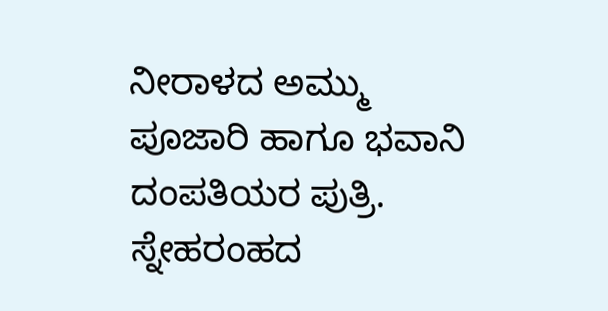ನೀರಾಳದ ಅಮ್ಮು ಪೂಜಾರಿ ಹಾಗೂ ಭವಾನಿ ದಂಪತಿಯರ ಪುತ್ರಿ. ಸ್ನೇಹರಂಹದ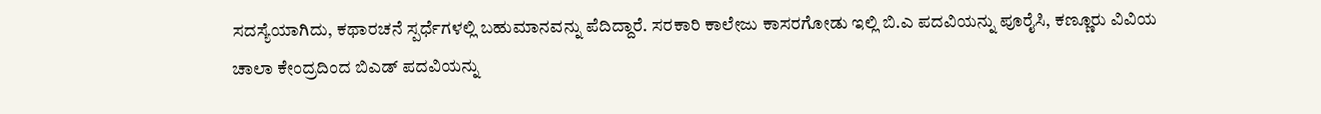ಸದಸ್ಯೆಯಾಗಿದು, ಕಥಾರಚನೆ ಸ್ಪರ್ಧೆಗಳಲ್ಲಿ ಬಹುಮಾನವನ್ನು ಪೆದಿದ್ದಾರೆ. ಸರಕಾರಿ ಕಾಲೇಜು ಕಾಸರಗೋಡು ಇಲ್ಲಿ ಬಿ.ಎ ಪದವಿಯನ್ನು ಪೂರೈಸಿ, ಕಣ್ಣೂರು ವಿವಿಯ ಚಾಲಾ ಕೇಂದ್ರದಿಂದ ಬಿಎಡ್ ಪದವಿಯನ್ನು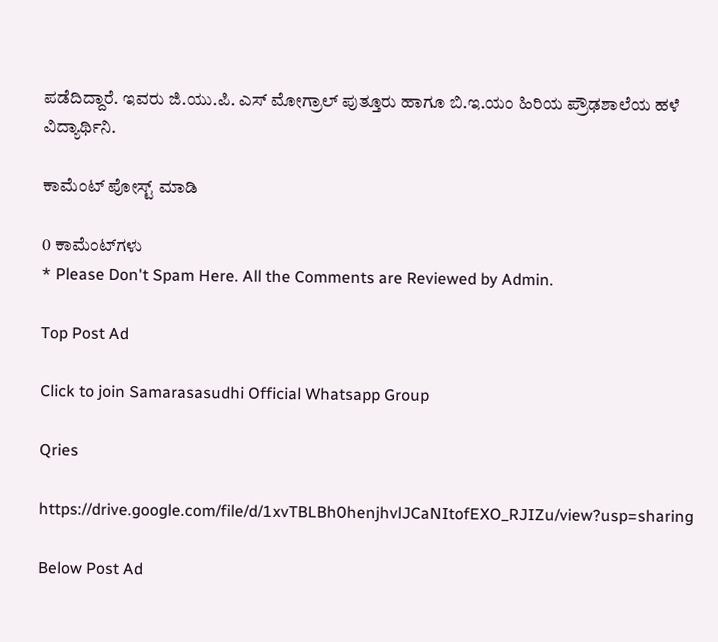ಪಡೆದಿದ್ದಾರೆ. ಇವರು ಜಿ.ಯು.ಪಿ. ಎಸ್ ಮೋಗ್ರಾಲ್ ಪುತ್ತೂರು ಹಾಗೂ ಬಿ.ಇ.ಯಂ ಹಿರಿಯ ಪ್ರೌಢಶಾಲೆಯ ಹಳೆ ವಿದ್ಯಾರ್ಥಿನಿ.

ಕಾಮೆಂಟ್‌‌ ಪೋಸ್ಟ್‌ ಮಾಡಿ

0 ಕಾಮೆಂಟ್‌ಗಳು
* Please Don't Spam Here. All the Comments are Reviewed by Admin.

Top Post Ad

Click to join Samarasasudhi Official Whatsapp Group

Qries

https://drive.google.com/file/d/1xvTBLBh0henjhvlJCaNItofEXO_RJIZu/view?usp=sharing

Below Post Ad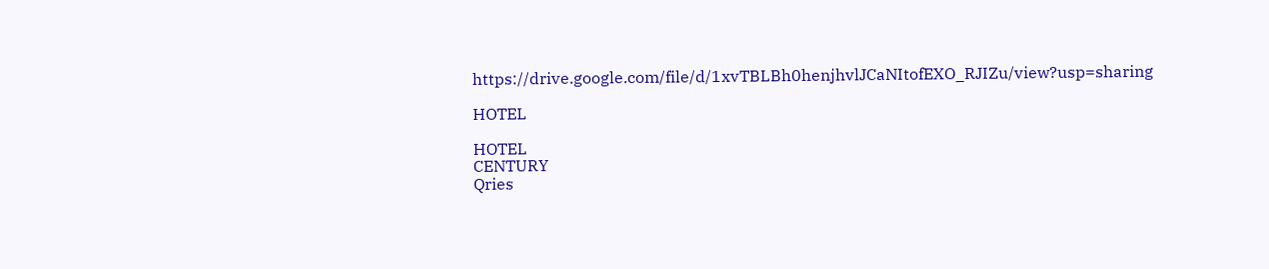https://drive.google.com/file/d/1xvTBLBh0henjhvlJCaNItofEXO_RJIZu/view?usp=sharing

HOTEL

HOTEL
CENTURY
Qries